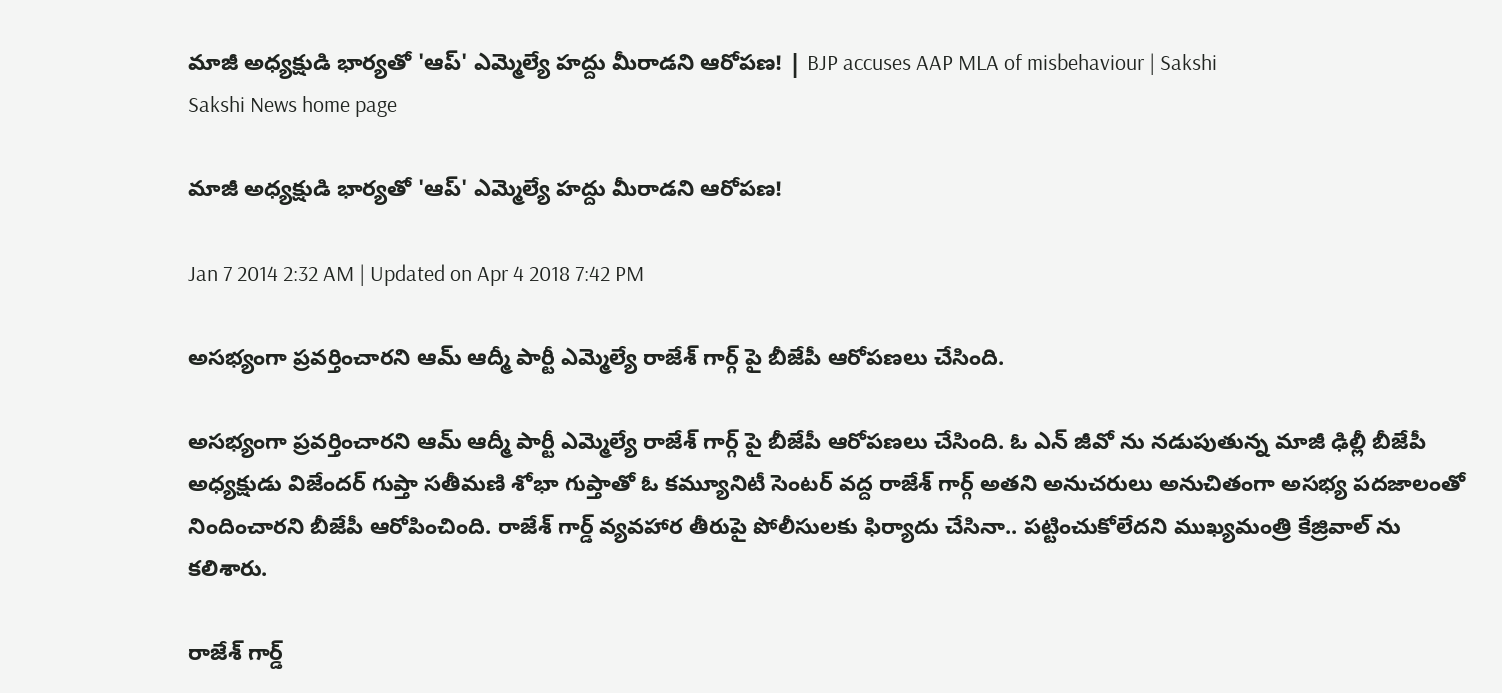మాజీ అధ్యక్షుడి భార్యతో 'ఆప్' ఎమ్మెల్యే హద్దు మీరాడని ఆరోపణ! | BJP accuses AAP MLA of misbehaviour | Sakshi
Sakshi News home page

మాజీ అధ్యక్షుడి భార్యతో 'ఆప్' ఎమ్మెల్యే హద్దు మీరాడని ఆరోపణ!

Jan 7 2014 2:32 AM | Updated on Apr 4 2018 7:42 PM

అసభ్యంగా ప్రవర్తించారని ఆమ్ ఆద్మీ పార్టీ ఎమ్మెల్యే రాజేశ్ గార్గ్ పై బీజేపీ ఆరోపణలు చేసింది.

అసభ్యంగా ప్రవర్తించారని ఆమ్ ఆద్మీ పార్టీ ఎమ్మెల్యే రాజేశ్ గార్గ్ పై బీజేపీ ఆరోపణలు చేసింది. ఓ ఎన్ జీవో ను నడుపుతున్న మాజీ ఢిల్లీ బీజేపీ అధ్యక్షుడు విజేందర్ గుప్తా సతీమణి శోభా గుప్తాతో ఓ కమ్యూనిటీ సెంటర్ వద్ద రాజేశ్ గార్గ్ అతని అనుచరులు అనుచితంగా అసభ్య పదజాలంతో నిందించారని బీజేపీ ఆరోపించింది. రాజేశ్ గార్డ్ వ్యవహార తీరుపై పోలీసులకు ఫిర్యాదు చేసినా.. పట్టించుకోలేదని ముఖ్యమంత్రి కేజ్రివాల్ ను కలిశారు.

రాజేశ్ గార్డ్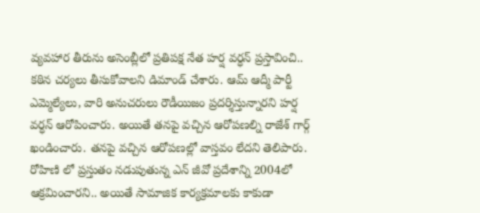వ్యవహార తీరును అసెంబ్లీలో ప్రతిపక్ష నేత హర్ష వర్ధన్ ప్రస్తావించి.. కఠిన చర్యలు తీసుకోవాలని డిమాండ్ చేశారు. ఆమ్ ఆద్మీ పార్టీ ఎమ్మెల్యేలు, వారి అనుచరులు రౌడీయిజం ప్రదర్శిస్తున్నారని హర్ష వర్ధన్ ఆరోపించారు. అయితే తనపై వచ్చిన ఆరోపణల్ని రాజేశ్ గార్గ్ ఖండించారు. తనపై వచ్చిన ఆరోపణల్లో వాస్తవం లేదని తెలిపారు. రోహిణి లో ప్రస్తుతం నడుపుతున్న ఎన్ జీవో ప్రదేశాన్ని 2004లో ఆక్రమించారని.. అయితే సామాజిక కార్యక్రమాలకు కాకుడా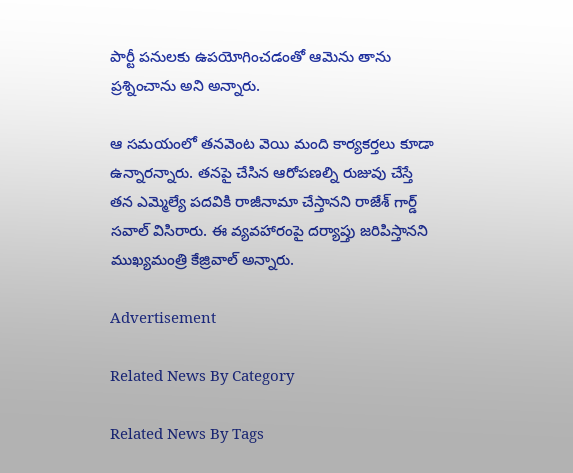పార్టీ పనులకు ఉపయోగించడంతో ఆమెను తాను ప్రశ్నించాను అని అన్నారు.

ఆ సమయంలో తనవెంట వెయి మంది కార్యకర్తలు కూడా ఉన్నారన్నారు. తనపై చేసిన ఆరోపణల్ని రుజువు చేస్తే తన ఎమ్మెల్యే పదవికి రాజీనామా చేస్తానని రాజేశ్ గార్డ్  సవాల్ విసిరారు. ఈ వ్యవహారంపై దర్యాప్తు జరిపిస్తానని ముఖ్యమంత్రి కేజ్రివాల్ అన్నారు.

Advertisement

Related News By Category

Related News By Tags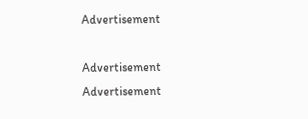Advertisement

Advertisement
Advertisement